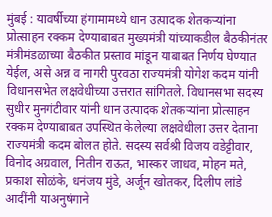मुंबई : यावर्षीच्या हंगामामध्ये धान उत्पादक शेतकऱ्यांना प्रोत्साहन रक्कम देण्याबाबत मुख्यमंत्री यांच्याकडील बैठकीनंतर मंत्रीमंडळाच्या बैठकीत प्रस्ताव मांडून याबाबत निर्णय घेण्यात येईल, असे अन्न व नागरी पुरवठा राज्यमंत्री योगेश कदम यांनी विधानसभेत लक्षवेधीच्या उत्तरात सांगितले. विधानसभा सदस्य सुधीर मुनगंटीवार यांनी धान उत्पादक शेतकऱ्यांना प्रोत्साहन रक्कम देण्याबाबत उपस्थित केलेल्या लक्षवेधीला उत्तर देताना राज्यमंत्री कदम बोलत होते. सदस्य सर्वश्री विजय वडेट्टीवार, विनोद अग्रवाल, नितीन राऊत, भास्कर जाधव, मोहन मते, प्रकाश सोळंके, धनंजय मुंडे, अर्जून खोतकर, दिलीप लांडे आदींनी याअनुषंगाने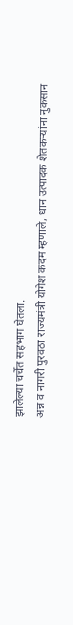झालेल्या चर्चेत सहभाग घेतला.
अन्न व नागरी पुरवठा राज्यमंत्री योगेश कदम म्हणाले, धान उत्पादक शेतकऱ्यांना नुकसान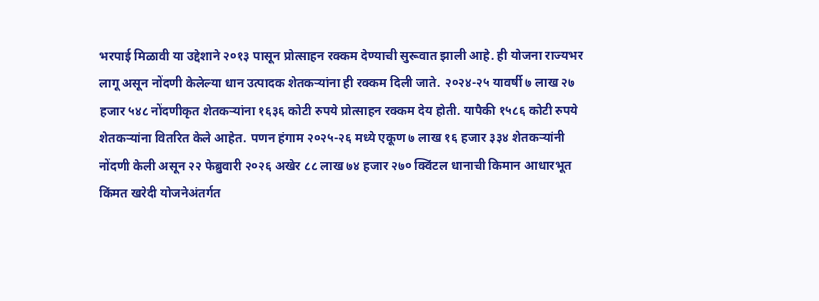भरपाई मिळावी या उद्देशाने २०१३ पासून प्रोत्साहन रक्कम देण्याची सुरूवात झाली आहे. ही योजना राज्यभर लागू असून नोंदणी केलेल्या धान उत्पादक शेतकऱ्यांना ही रक्कम दिली जाते. २०२४-२५ यावर्षी ७ लाख २७ हजार ५४८ नोंदणीकृत शेतकऱ्यांना १६३६ कोटी रुपये प्रोत्साहन रक्कम देय होती. यापैकी १५८६ कोटी रुपये शेतकऱ्यांना वितरित केले आहेत. पणन हंगाम २०२५-२६ मध्ये एकूण ७ लाख १६ हजार ३३४ शेतकऱ्यांनी नोंदणी केली असून २२ फेब्रुवारी २०२६ अखेर ८८ लाख ७४ हजार २७० क्विंटल धानाची किमान आधारभूत किंमत खरेदी योजनेअंतर्गत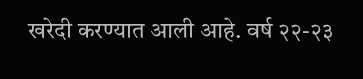खरेदी करण्यात आली आहे. वर्ष २२-२३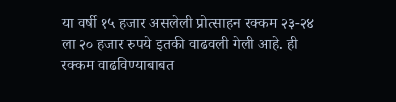या वर्षी १५ हजार असलेली प्रोत्साहन रक्कम २३-२४ ला २० हजार रुपये इतकी वाढवली गेली आहे. ही रक्कम वाढविण्याबाबत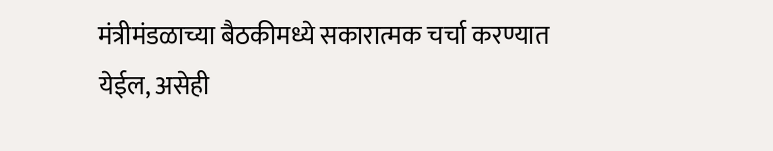मंत्रीमंडळाच्या बैठकीमध्ये सकारात्मक चर्चा करण्यात येईल, असेही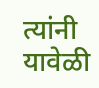त्यांनी यावेळी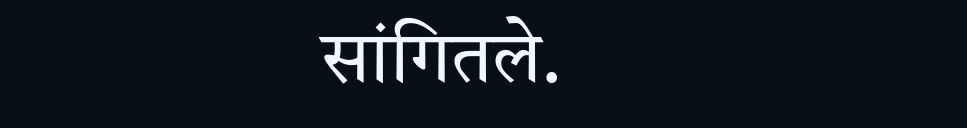सांगितले.